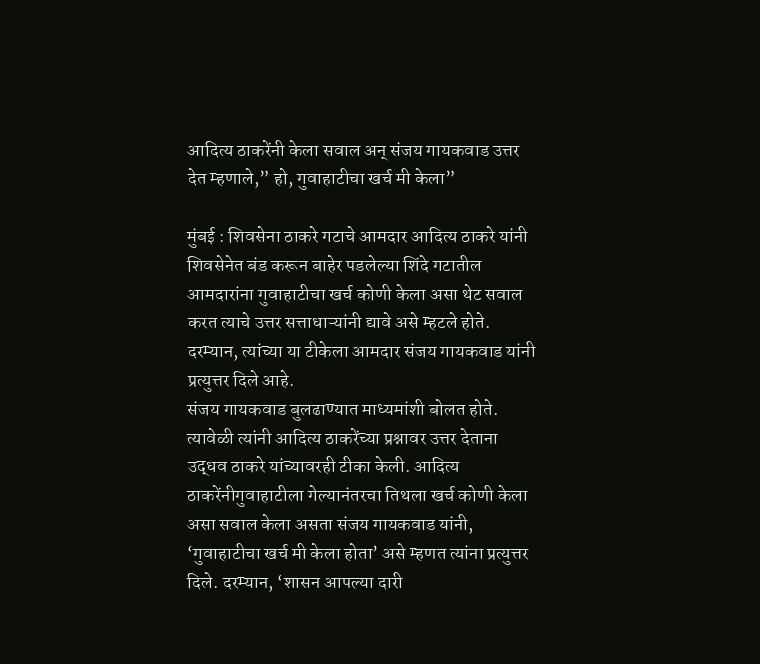आदित्य ठाकरेंनी केला सवाल अन् संजय गायकवाड उत्तर देत म्हणाले,” हो, गुवाहाटीचा खर्च मी केला”

मुंबई : शिवसेना ठाकरे गटाचे आमदार आदित्य ठाकरे यांनी शिवसेनेत बंड करून बाहेर पडलेल्या शिंदे गटातील आमदारांना गुवाहाटीचा खर्च कोणी केला असा थेट सवाल करत त्याचे उत्तर सत्ताधाऱ्यांनी द्यावे असे म्हटले होते. दरम्यान, त्यांच्या या टीकेला आमदार संजय गायकवाड यांनी प्रत्युत्तर दिले आहे.
संजय गायकवाड बुलढाण्यात माध्यमांशी बोलत होते. त्यावेळी त्यांनी आदित्य ठाकरेंच्या प्रश्नावर उत्तर देताना उद्धव ठाकरे यांच्यावरही टीका केली. आदित्य ठाकरेंनीगुवाहाटीला गेल्यानंतरचा तिथला खर्च कोणी केला असा सवाल केला असता संजय गायकवाड यांनी, ‘गुवाहाटीचा खर्च मी केला होता’ असे म्हणत त्यांना प्रत्युत्तर दिले. दरम्यान, ‘शासन आपल्या दारी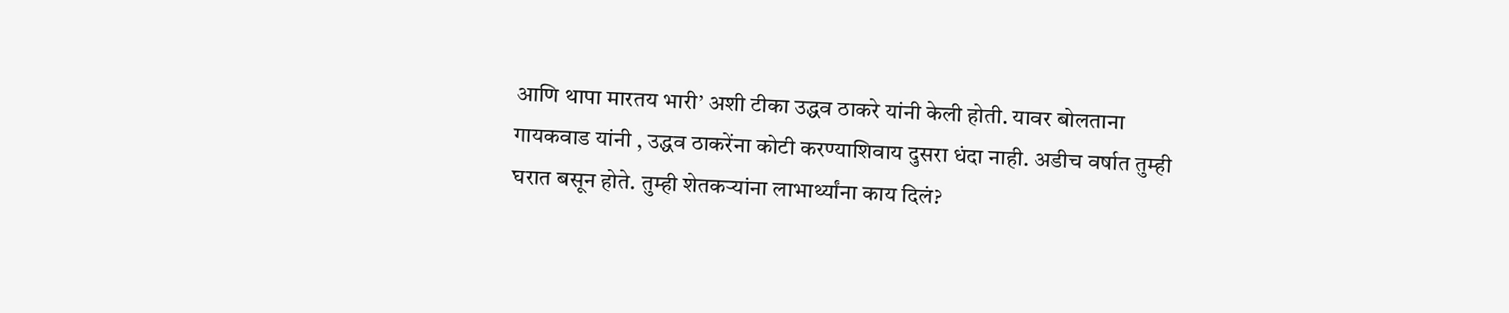आणि थापा मारतय भारी’ अशी टीका उद्धव ठाकरे यांनी केली होती. यावर बोलताना गायकवाड यांनी , उद्धव ठाकरेंना कोटी करण्याशिवाय दुसरा धंदा नाही. अडीच वर्षात तुम्ही घरात बसून होते. तुम्ही शेतकऱ्यांना लाभार्थ्यांना काय दिलं?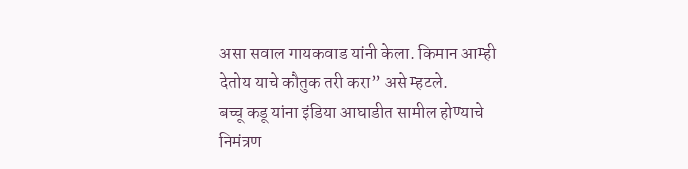असा सवाल गायकवाड यांनी केला. किमान आम्ही देतोय याचे कौतुक तरी करा” असे म्हटले.
बच्चू कडू यांना इंडिया आघाडीत सामील होण्याचे निमंत्रण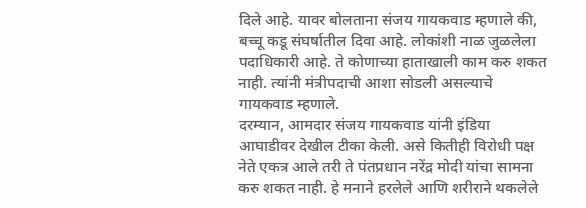दिले आहे. यावर बोलताना संजय गायकवाड म्हणाले की, बच्चू कडू संघर्षातील दिवा आहे. लोकांशी नाळ जुळलेला पदाधिकारी आहे. ते कोणाच्या हाताखाली काम करु शकत नाही. त्यांनी मंत्रीपदाची आशा सोडली असल्याचे गायकवाड म्हणाले.
दरम्यान, आमदार संजय गायकवाड यांनी इंडिया आघाडीवर देखील टीका केली. असे कितीही विरोधी पक्ष नेते एकत्र आले तरी ते पंतप्रधान नरेंद्र मोदी यांचा सामना करु शकत नाही. हे मनाने हरलेले आणि शरीराने थकलेले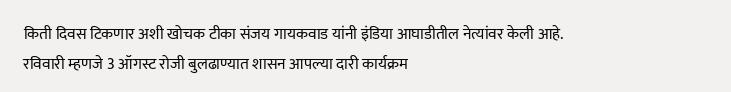किती दिवस टिकणार अशी खोचक टीका संजय गायकवाड यांनी इंडिया आघाडीतील नेत्यांवर केली आहे.
रविवारी म्हणजे 3 ऑगस्ट रोजी बुलढाण्यात शासन आपल्या दारी कार्यक्रम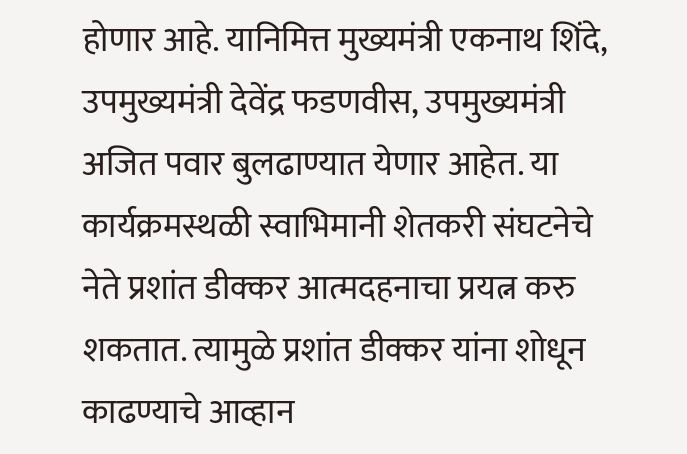होणार आहे. यानिमित्त मुख्यमंत्री एकनाथ शिंदे, उपमुख्यमंत्री देवेंद्र फडणवीस, उपमुख्यमंत्री अजित पवार बुलढाण्यात येणार आहेत. या कार्यक्रमस्थळी स्वाभिमानी शेतकरी संघटनेचे नेते प्रशांत डीक्कर आत्मदहनाचा प्रयत्न करु शकतात. त्यामुळे प्रशांत डीक्कर यांना शोधून काढण्याचे आव्हान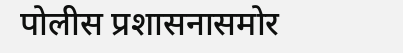पोलीस प्रशासनासमोर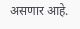असणार आहे.